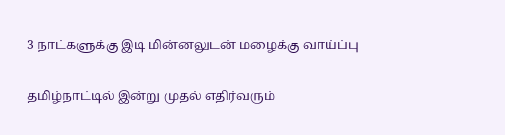3 நாட்களுக்கு இடி மின்னலுடன் மழைக்கு வாய்ப்பு

தமிழ்நாட்டில் இன்று முதல் எதிர்வரும்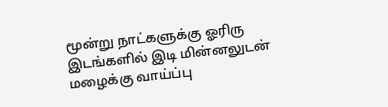மூன்று நாட்களுக்கு ஓரிரு இடங்களில் இடி மின்னலுடன் மழைக்கு வாய்ப்பு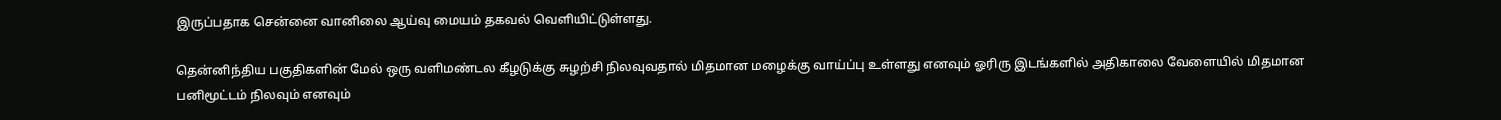இருப்பதாக சென்னை வானிலை ஆய்வு மையம் தகவல் வெளியிட்டுள்ளது.

தென்னிந்திய பகுதிகளின் மேல் ஒரு வளிமண்டல கீழடுக்கு சுழற்சி நிலவுவதால் மிதமான மழைக்கு வாய்ப்பு உள்ளது எனவும் ஓரிரு இடங்களில் அதிகாலை வேளையில் மிதமான பனிமூட்டம் நிலவும் எனவும்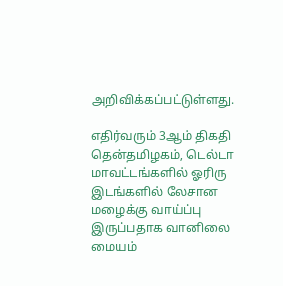அறிவிக்கப்பட்டுள்ளது.

எதிர்வரும் 3ஆம் திகதி தென்தமிழகம், டெல்டா மாவட்டங்களில் ஓரிரு இடங்களில் லேசான மழைக்கு வாய்ப்பு இருப்பதாக வானிலை மையம்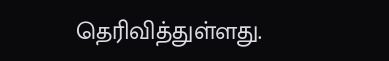தெரிவித்துள்ளது.